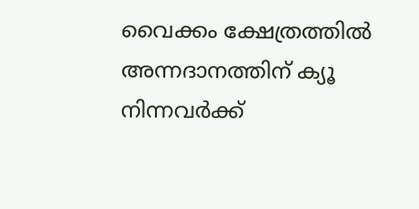വൈക്കം ക്ഷേത്രത്തില്‍ അന്നദാനത്തിന്‌ ക്യൂ നിന്നവര്‍ക്ക്‌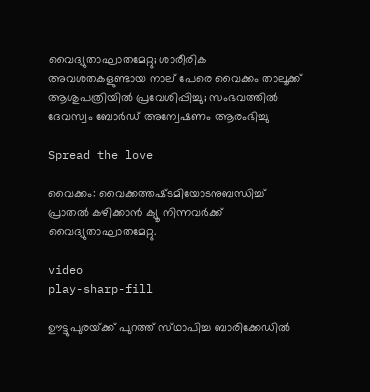വൈദ്യുതാഘാതമേറ്റു; ശാരീരിക അവശതകളുണ്ടായ നാല് പേരെ വൈക്കം താലൂക്ക്‌ ആശുപത്രിയില്‍ പ്രവേശിപ്പിച്ചു; സംഭവത്തില്‍ ദേവസ്വം ബോര്‍ഡ്‌ അന്വേഷണം ആരംഭിച്ചു

Spread the love

വൈക്കം: വൈക്കത്തഷ്‌ടമിയോടനുബന്ധിച്ച്‌ പ്രാതല്‍ കഴിക്കാന്‍ ക്യൂ നിന്നവര്‍ക്ക്‌ വൈദ്യുതാഘാതമേറ്റു.

video
play-sharp-fill

ഊട്ടുപുരയ്‌ക്ക്‌ പുറത്ത്‌ സ്‌ഥാപിച്ച ബാരിക്കേഡില്‍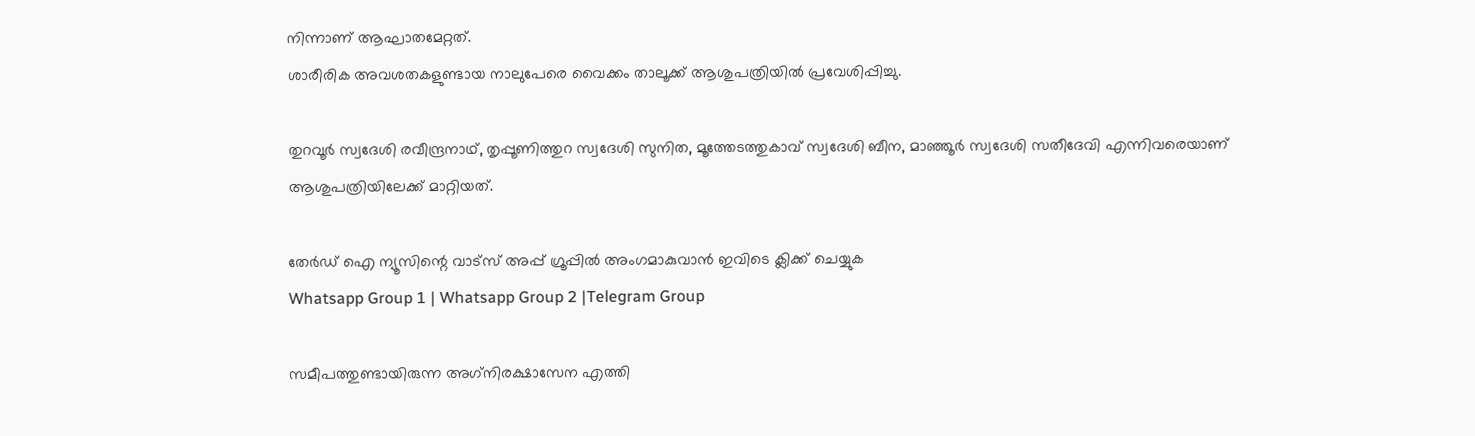നിന്നാണ്‌ ആഘാതമേറ്റത്‌.
ശാരീരിക അവശതകളുണ്ടായ നാലുപേരെ വൈക്കം താലൂക്ക്‌ ആശുപത്രിയില്‍ പ്രവേശിപ്പിച്ചു.

തുറവൂര്‍ സ്വദേശി രവീന്ദ്രനാഥ്‌, തൃപ്പൂണിത്തുറ സ്വദേശി സുനിത, മൂത്തേടത്തുകാവ്‌ സ്വദേശി ബീന, മാഞ്ഞൂര്‍ സ്വദേശി സതീദേവി എന്നിവരെയാണ്‌ ആശുപത്രിയിലേക്ക്‌ മാറ്റിയത്‌.

തേർഡ് ഐ ന്യൂസിന്റെ വാട്സ് അപ്പ് ഗ്രൂപ്പിൽ അംഗമാകുവാൻ ഇവിടെ ക്ലിക്ക് ചെയ്യുക
Whatsapp Group 1 | Whatsapp Group 2 |Telegram Group

സമീപത്തുണ്ടായിരുന്ന അഗ്‌നിരക്ഷാസേന എത്തി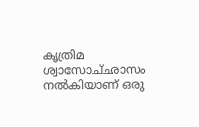കൃത്രിമ ശ്വാസോച്‌ഛാസം നല്‍കിയാണ്‌ ഒരു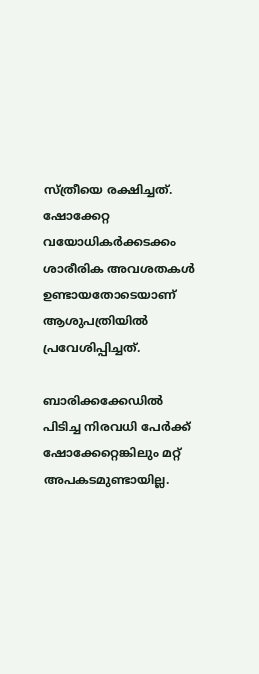സ്‌ത്രീയെ രക്ഷിച്ചത്‌. ഷോക്കേറ്റ വയോധികര്‍ക്കടക്കം ശാരീരിക അവശതകള്‍ ഉണ്ടായതോടെയാണ്‌ ആശുപത്രിയില്‍ പ്രവേശിപ്പിച്ചത്‌.

ബാരിക്കക്കേഡില്‍ പിടിച്ച നിരവധി പേര്‍ക്ക്‌ ഷോക്കേറ്റെങ്കിലും മറ്റ്‌ അപകടമുണ്ടായില്ല.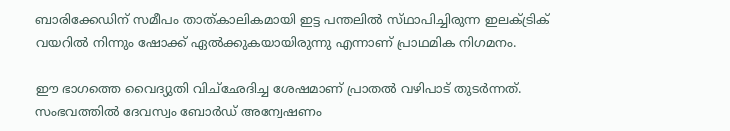ബാരിക്കേഡിന്‌ സമീപം താത്‌കാലികമായി ഇട്ട പന്തലില്‍ സ്‌ഥാപിച്ചിരുന്ന ഇലക്‌ട്രിക്‌ വയറില്‍ നിന്നും ഷോക്ക്‌ ഏല്‍ക്കുകയായിരുന്നു എന്നാണ്‌ പ്രാഥമിക നിഗമനം.

ഈ ഭാഗത്തെ വൈദ്യുതി വിച്‌ഛേദിച്ച ശേഷമാണ്‌ പ്രാതല്‍ വഴിപാട്‌ തുടര്‍ന്നത്‌. സംഭവത്തില്‍ ദേവസ്വം ബോര്‍ഡ്‌ അന്വേഷണം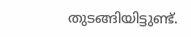തുടങ്ങിയിട്ടുണ്ട്‌.